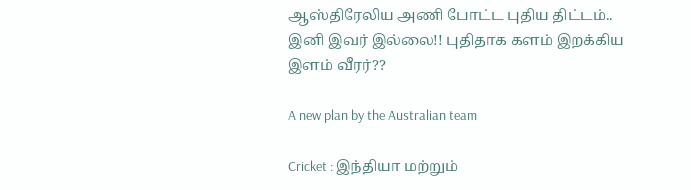ஆஸ்திரேலிய அணி போட்ட புதிய திட்டம்.. இனி இவர் இல்லை!! புதிதாக களம் இறக்கிய இளம் வீரர்??

A new plan by the Australian team

Cricket : இந்தியா மற்றும்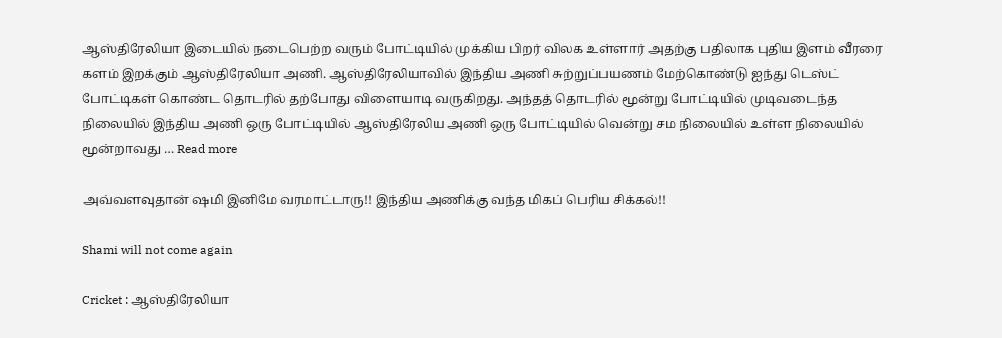ஆஸ்திரேலியா இடையில் நடைபெற்ற வரும் போட்டியில் முக்கிய பிறர் விலக உள்ளார் அதற்கு பதிலாக புதிய இளம் வீரரை களம் இறக்கும் ஆஸ்திரேலியா அணி. ஆஸ்திரேலியாவில் இந்திய அணி சுற்றுப்பயணம் மேற்கொண்டு ஐந்து டெஸ்ட் போட்டிகள் கொண்ட தொடரில் தற்போது விளையாடி வருகிறது. அந்தத் தொடரில் மூன்று போட்டியில் முடிவடைந்த நிலையில் இந்திய அணி ஒரு போட்டியில் ஆஸ்திரேலிய அணி ஒரு போட்டியில் வென்று சம நிலையில் உள்ள நிலையில் மூன்றாவது … Read more

அவ்வளவுதான் ஷமி இனிமே வரமாட்டாரு!! இந்திய அணிக்கு வந்த மிகப் பெரிய சிக்கல்!!

Shami will not come again

Cricket : ஆஸ்திரேலியா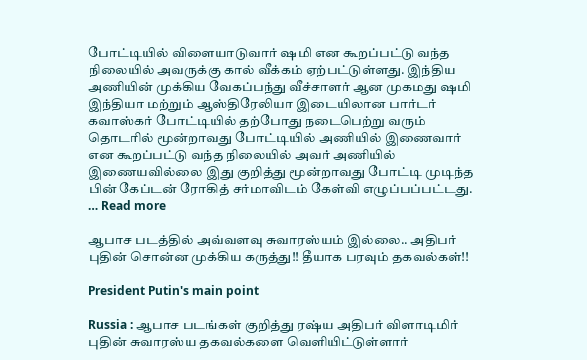போட்டியில் விளையாடுவார் ஷமி என கூறப்பட்டு வந்த நிலையில் அவருக்கு கால் வீக்கம் ஏற்பட்டுள்ளது. இந்திய அணியின் முக்கிய வேகப்பந்து வீச்சாளர் ஆன முகமது ஷமி இந்தியா மற்றும் ஆஸ்திரேலியா இடையிலான பார்டர் கவாஸ்கர் போட்டியில் தற்போது நடைபெற்று வரும் தொடரில் மூன்றாவது போட்டியில் அணியில் இணைவார் என கூறப்பட்டு வந்த நிலையில் அவர் அணியில் இணையவில்லை இது குறித்து மூன்றாவது போட்டி முடிந்த பின் கேப்டன் ரோகித் சர்மாவிடம் கேள்வி எழுப்பப்பட்டது. … Read more

ஆபாச படத்தில் அவ்வளவு சுவாரஸ்யம் இல்லை.. அதிபர் புதின் சொன்ன முக்கிய கருத்து!! தீயாக பரவும் தகவல்கள்!!

President Putin's main point

Russia : ஆபாச படங்கள் குறித்து ரஷ்ய அதிபர் விளாடிமிர் புதின் சுவாரஸ்ய தகவல்களை வெளியிட்டுள்ளார்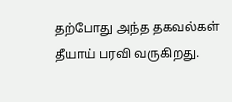தற்போது அந்த தகவல்கள் தீயாய் பரவி வருகிறது.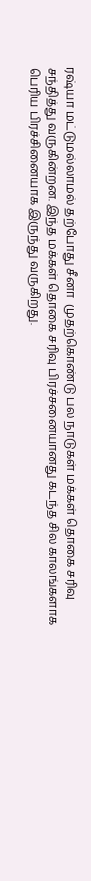ரஷ்யா மட்டுமல்லாமல் தற்போது சீனா  முதற்கொண்டு பல நாடுகள் மக்கள் தொகை சரிவு சந்தித்து வருகின்றன. இந்த மக்கள் தொகை சரிவு பிரச்சனையானது கடந்த சில காலங்களாக பெரிய பிரச்சினையாக இருந்து வருகிறது.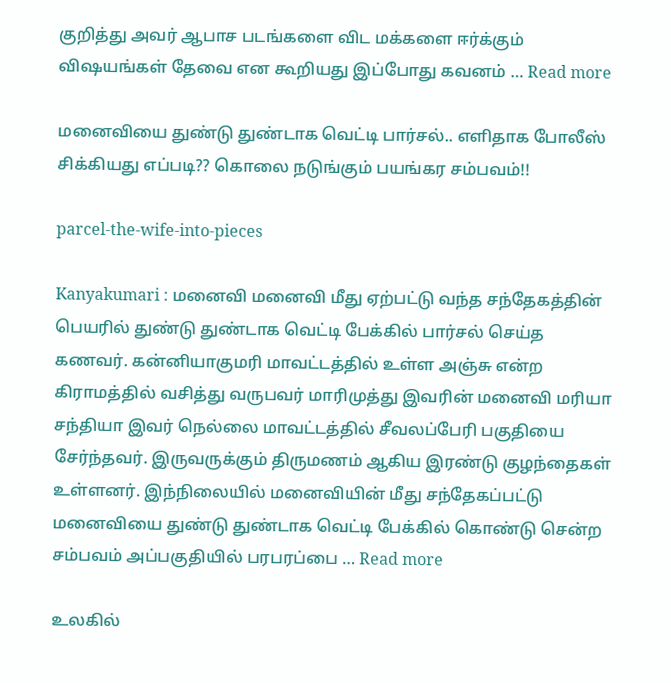குறித்து அவர் ஆபாச படங்களை விட மக்களை ஈர்க்கும் விஷயங்கள் தேவை என கூறியது இப்போது கவனம் … Read more

மனைவியை துண்டு துண்டாக வெட்டி பார்சல்.. எளிதாக போலீஸ் சிக்கியது எப்படி?? கொலை நடுங்கும் பயங்கர சம்பவம்!!

parcel-the-wife-into-pieces

Kanyakumari : மனைவி மனைவி மீது ஏற்பட்டு வந்த சந்தேகத்தின் பெயரில் துண்டு துண்டாக வெட்டி பேக்கில் பார்சல் செய்த கணவர். கன்னியாகுமரி மாவட்டத்தில் உள்ள அஞ்சு என்ற கிராமத்தில் வசித்து வருபவர் மாரிமுத்து இவரின் மனைவி மரியா சந்தியா இவர் நெல்லை மாவட்டத்தில் சீவலப்பேரி பகுதியை சேர்ந்தவர். இருவருக்கும் திருமணம் ஆகிய இரண்டு குழந்தைகள் உள்ளனர். இந்நிலையில் மனைவியின் மீது சந்தேகப்பட்டு மனைவியை துண்டு துண்டாக வெட்டி பேக்கில் கொண்டு சென்ற சம்பவம் அப்பகுதியில் பரபரப்பை … Read more

உலகில்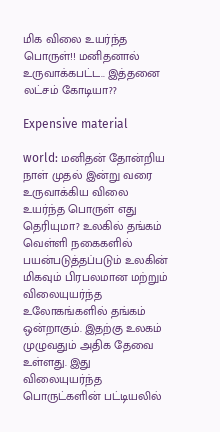மிக விலை உயர்ந்த பொருள்!! மனிதனால் உருவாக்கபட்ட.. இத்தனை லட்சம் கோடியா??

Expensive material

world: மனிதன் தோன்றிய நாள் முதல் இன்று வரை உருவாக்கிய விலை உயர்ந்த பொருள் எது தெரியுமா? உலகில் தங்கம் வெள்ளி நகைகளில் பயன்படுத்தப்படும் உலகின் மிகவும் பிரபலமான மற்றும் விலையுயர்ந்த உலோகங்களில் தங்கம் ஒன்றாகும். இதற்கு உலகம் முழுவதும் அதிக தேவை உள்ளது. இது விலையுயர்ந்த பொருட்களின் பட்டியலில்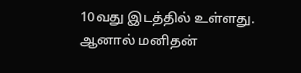10வது இடத்தில் உள்ளது. ஆனால் மனிதன்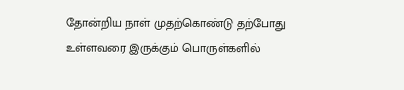தோன்றிய நாள் முதற்கொண்டு தற்போது உள்ளவரை இருக்கும் பொருள்களில்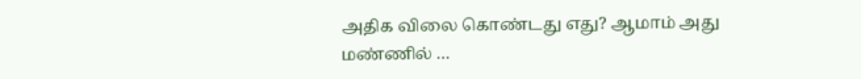அதிக விலை கொண்டது எது? ஆமாம் அது மண்ணில் …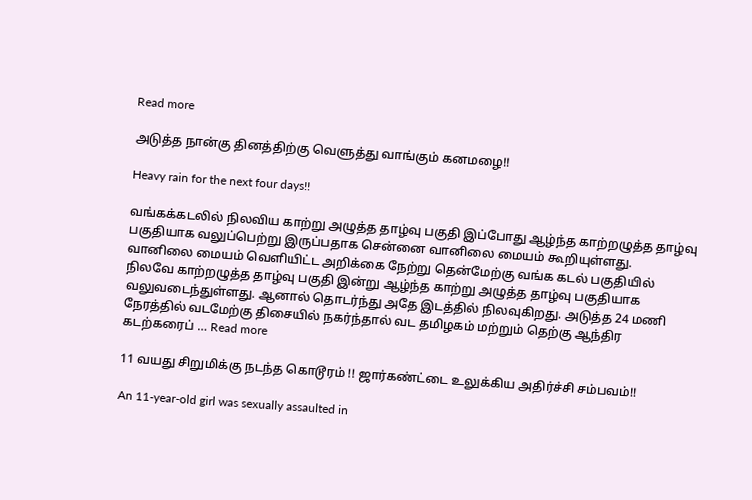Read more

அடுத்த நான்கு தினத்திற்கு வெளுத்து வாங்கும் கனமழை!!

Heavy rain for the next four days!!

வங்கக்கடலில் நிலவிய காற்று அழுத்த தாழ்வு பகுதி இப்போது ஆழ்ந்த காற்றழுத்த தாழ்வு பகுதியாக வலுப்பெற்று இருப்பதாக சென்னை வானிலை மையம் கூறியுள்ளது. வானிலை மையம் வெளியிட்ட அறிக்கை நேற்று தென்மேற்கு வங்க கடல் பகுதியில் நிலவே காற்றழுத்த தாழ்வு பகுதி இன்று ஆழ்ந்த காற்று அழுத்த தாழ்வு பகுதியாக வலுவடைந்துள்ளது. ஆனால் தொடர்ந்து அதே இடத்தில் நிலவுகிறது. அடுத்த 24 மணி நேரத்தில் வடமேற்கு திசையில் நகர்ந்தால் வட தமிழகம் மற்றும் தெற்கு ஆந்திர கடற்கரைப் … Read more

11 வயது சிறுமிக்கு நடந்த கொடூரம் !! ஜார்கண்ட்டை உலுக்கிய அதிர்ச்சி சம்பவம்!!

An 11-year-old girl was sexually assaulted in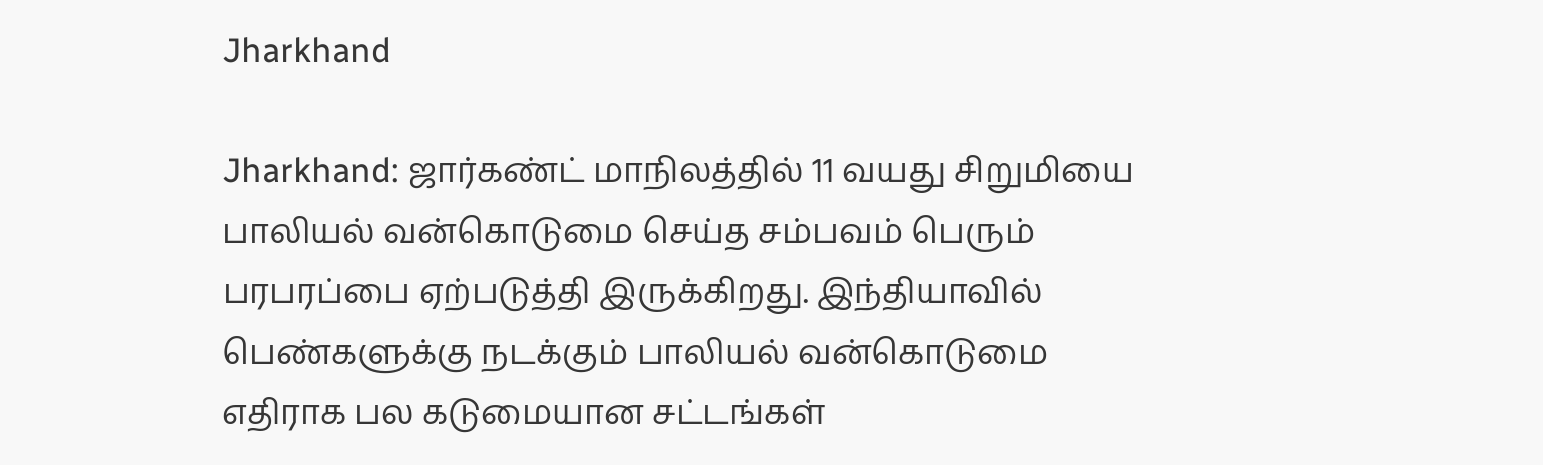Jharkhand

Jharkhand: ஜார்கண்ட் மாநிலத்தில் 11 வயது சிறுமியை பாலியல் வன்கொடுமை செய்த சம்பவம் பெரும் பரபரப்பை ஏற்படுத்தி இருக்கிறது. இந்தியாவில் பெண்களுக்கு நடக்கும் பாலியல் வன்கொடுமை எதிராக பல கடுமையான சட்டங்கள்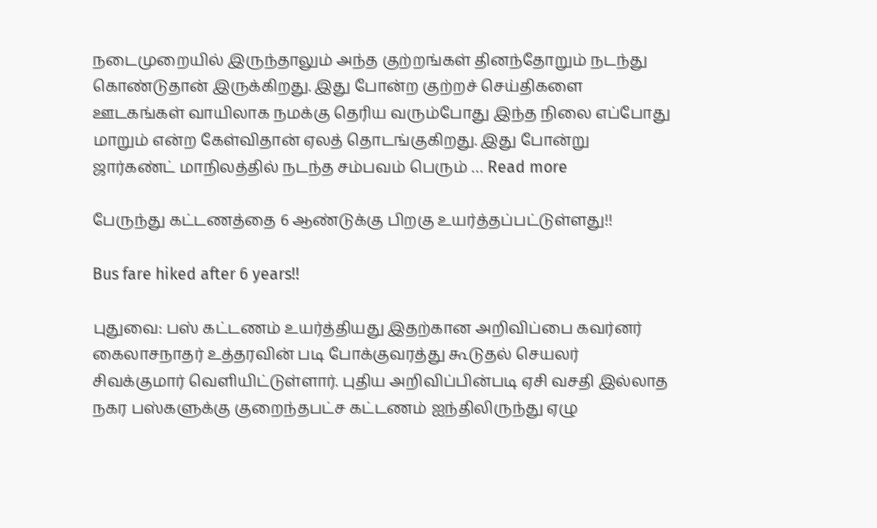நடைமுறையில் இருந்தாலும் அந்த குற்றங்கள் தினந்தோறும் நடந்து கொண்டுதான் இருக்கிறது. இது போன்ற குற்றச் செய்திகளை ஊடகங்கள் வாயிலாக நமக்கு தெரிய வரும்போது இந்த நிலை எப்போது மாறும் என்ற கேள்விதான் ஏலத் தொடங்குகிறது. இது போன்று ஜார்கண்ட் மாநிலத்தில் நடந்த சம்பவம் பெரும் … Read more

பேருந்து கட்டணத்தை 6 ஆண்டுக்கு பிறகு உயர்த்தப்பட்டுள்ளது!!

Bus fare hiked after 6 years!!

புதுவை: பஸ் கட்டணம் உயர்த்தியது இதற்கான அறிவிப்பை கவர்னர் கைலாசநாதர் உத்தரவின் படி போக்குவரத்து கூடுதல் செயலர் சிவக்குமார் வெளியிட்டுள்ளார். புதிய அறிவிப்பின்படி ஏசி வசதி இல்லாத நகர பஸ்களுக்கு குறைந்தபட்ச கட்டணம் ஐந்திலிருந்து ஏழு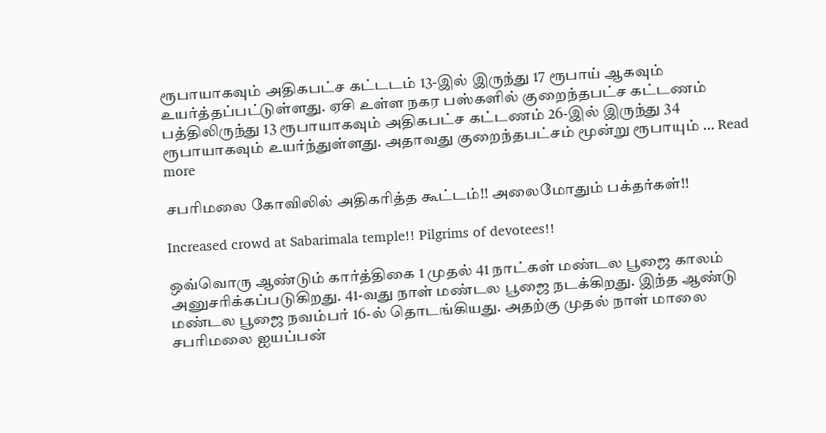ரூபாயாகவும் அதிகபட்ச கட்டடம் 13-இல் இருந்து 17 ரூபாய் ஆகவும் உயர்த்தப்பட்டுள்ளது. ஏசி உள்ள நகர பஸ்களில் குறைந்தபட்ச கட்டணம் பத்திலிருந்து 13 ரூபாயாகவும் அதிகபட்ச கட்டணம் 26-இல் இருந்து 34 ரூபாயாகவும் உயர்ந்துள்ளது. அதாவது குறைந்தபட்சம் மூன்று ரூபாயும் … Read more

சபரிமலை கோவிலில் அதிகரித்த கூட்டம்!! அலைமோதும் பக்தர்கள்!!

Increased crowd at Sabarimala temple!! Pilgrims of devotees!!

ஒவ்வொரு ஆண்டும் கார்த்திகை 1 முதல் 41 நாட்கள் மண்டல பூஜை காலம் அனுசரிக்கப்படுகிறது. 41-வது நாள் மண்டல பூஜை நடக்கிறது. இந்த ஆண்டு மண்டல பூஜை நவம்பர் 16-ல் தொடங்கியது. அதற்கு முதல் நாள் மாலை சபரிமலை ஐயப்பன்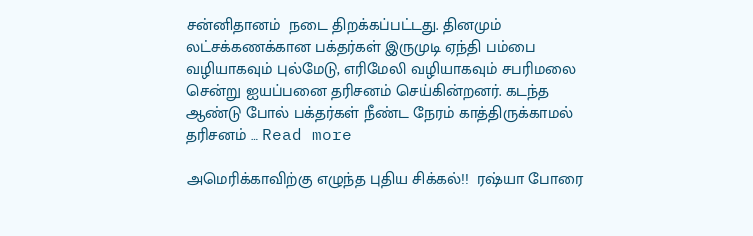சன்னிதானம்  நடை திறக்கப்பட்டது. தினமும் லட்சக்கணக்கான பக்தர்கள் இருமுடி ஏந்தி பம்பை வழியாகவும் புல்மேடு, எரிமேலி வழியாகவும் சபரிமலை சென்று ஐயப்பனை தரிசனம் செய்கின்றனர். கடந்த ஆண்டு போல் பக்தர்கள் நீண்ட நேரம் காத்திருக்காமல் தரிசனம் … Read more

அமெரிக்காவிற்கு எழுந்த புதிய சிக்கல்!!  ரஷ்யா போரை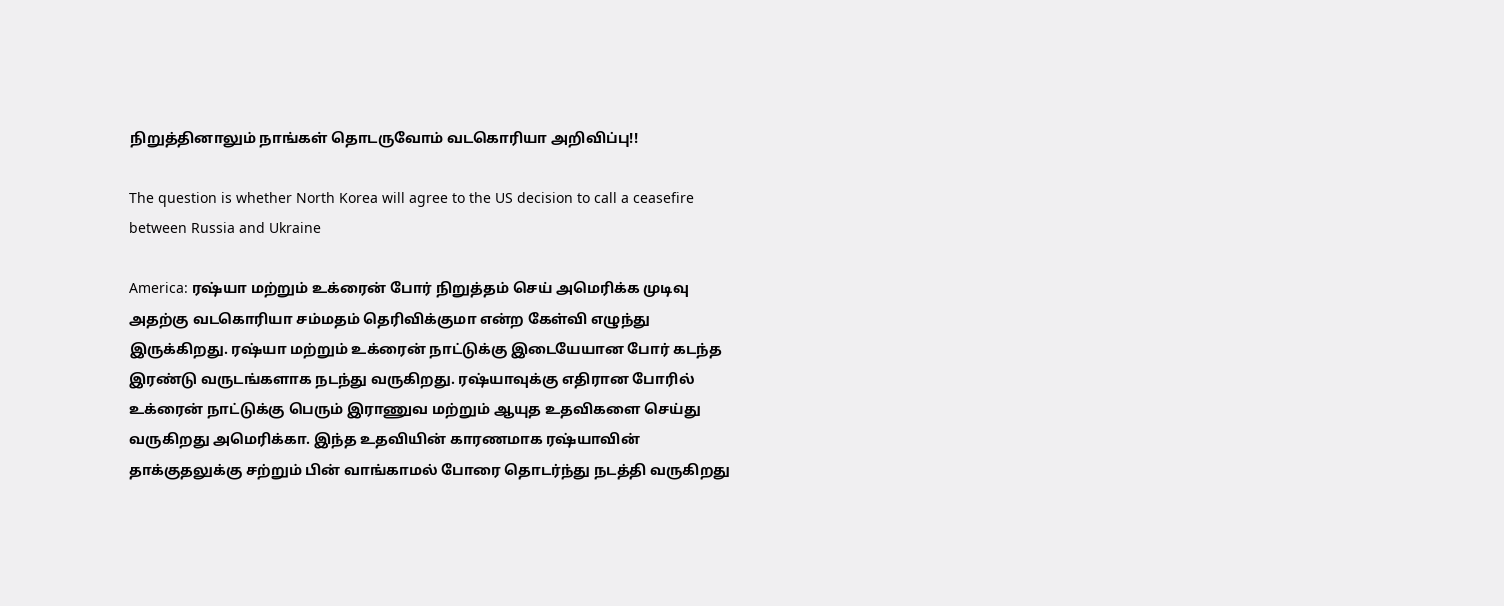நிறுத்தினாலும் நாங்கள் தொடருவோம் வடகொரியா அறிவிப்பு!!

The question is whether North Korea will agree to the US decision to call a ceasefire between Russia and Ukraine

America: ரஷ்யா மற்றும் உக்ரைன் போர் நிறுத்தம் செய் அமெரிக்க முடிவு அதற்கு வடகொரியா சம்மதம் தெரிவிக்குமா என்ற கேள்வி எழுந்து இருக்கிறது. ரஷ்யா மற்றும் உக்ரைன் நாட்டுக்கு இடையேயான போர் கடந்த இரண்டு வருடங்களாக நடந்து வருகிறது. ரஷ்யாவுக்கு எதிரான போரில் உக்ரைன் நாட்டுக்கு பெரும் இராணுவ மற்றும் ஆயுத உதவிகளை செய்து வருகிறது அமெரிக்கா. இந்த உதவியின் காரணமாக ரஷ்யாவின் தாக்குதலுக்கு சற்றும் பின் வாங்காமல் போரை தொடர்ந்து நடத்தி வருகிறது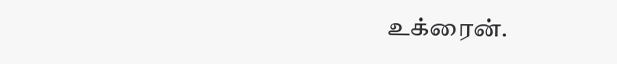உக்ரைன்.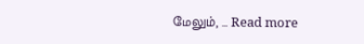மேலும், … Read more